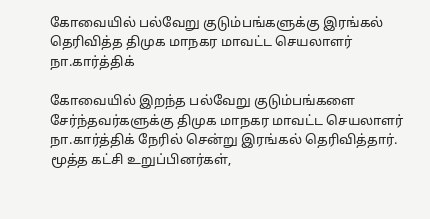கோவையில் பல்வேறு குடும்பங்களுக்கு இரங்கல் தெரிவித்த திமுக மாநகர மாவட்ட செயலாளர் நா.கார்த்திக்

கோவையில் இறந்த பல்வேறு குடும்பங்களை சேர்ந்தவர்களுக்கு திமுக மாநகர மாவட்ட செயலாளர் நா.கார்த்திக் நேரில் சென்று இரங்கல் தெரிவித்தார். மூத்த கட்சி உறுப்பினர்கள்,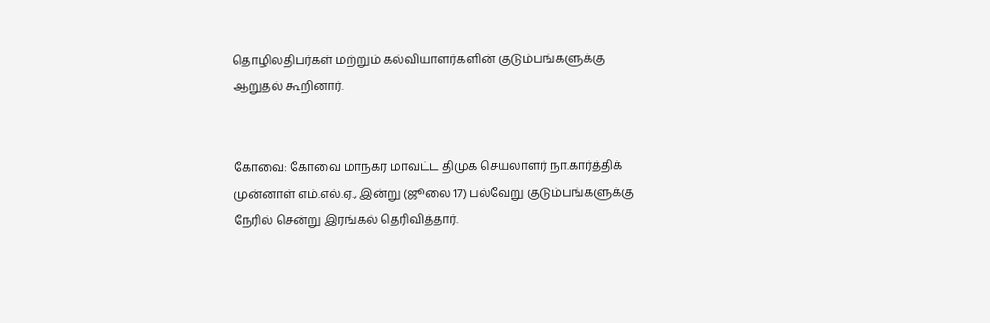தொழிலதிபர்கள் மற்றும் கல்வியாளர்களின் குடும்பங்களுக்கு ஆறுதல் கூறினார்.


கோவை: கோவை மாநகர மாவட்ட திமுக செயலாளர் நா.கார்த்திக் முன்னாள் எம்.எல்.ஏ., இன்று (ஜூலை 17) பல்வேறு குடும்பங்களுக்கு நேரில் சென்று இரங்கல் தெரிவித்தார்.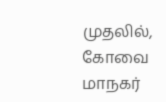முதலில், கோவை மாநகர்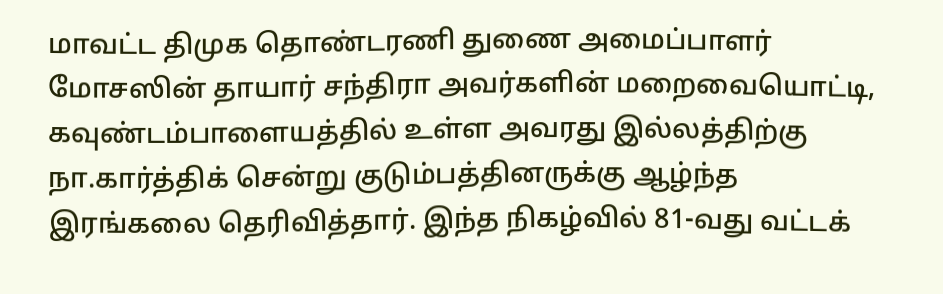மாவட்ட திமுக தொண்டரணி துணை அமைப்பாளர் மோசஸின் தாயார் சந்திரா அவர்களின் மறைவையொட்டி, கவுண்டம்பாளையத்தில் உள்ள அவரது இல்லத்திற்கு நா.கார்த்திக் சென்று குடும்பத்தினருக்கு ஆழ்ந்த இரங்கலை தெரிவித்தார். இந்த நிகழ்வில் 81-வது வட்டக்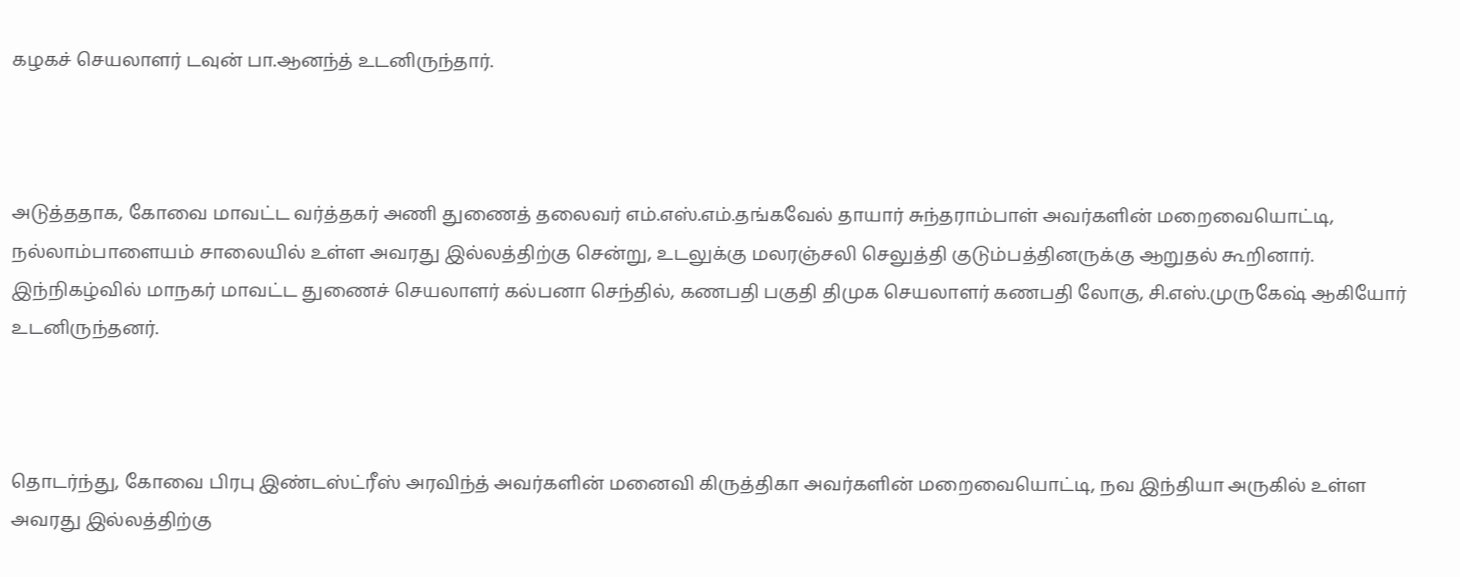கழகச் செயலாளர் டவுன் பா.ஆனந்த் உடனிருந்தார்.



அடுத்ததாக, கோவை மாவட்ட வர்த்தகர் அணி துணைத் தலைவர் எம்.எஸ்.எம்.தங்கவேல் தாயார் சுந்தராம்பாள் அவர்களின் மறைவையொட்டி, நல்லாம்பாளையம் சாலையில் உள்ள அவரது இல்லத்திற்கு சென்று, உடலுக்கு மலரஞ்சலி செலுத்தி குடும்பத்தினருக்கு ஆறுதல் கூறினார். இந்நிகழ்வில் மாநகர் மாவட்ட துணைச் செயலாளர் கல்பனா செந்தில், கணபதி பகுதி திமுக செயலாளர் கணபதி லோகு, சி.எஸ்.முருகேஷ் ஆகியோர் உடனிருந்தனர்.



தொடர்ந்து, கோவை பிரபு இண்டஸ்ட்ரீஸ் அரவிந்த் அவர்களின் மனைவி கிருத்திகா அவர்களின் மறைவையொட்டி, நவ இந்தியா அருகில் உள்ள அவரது இல்லத்திற்கு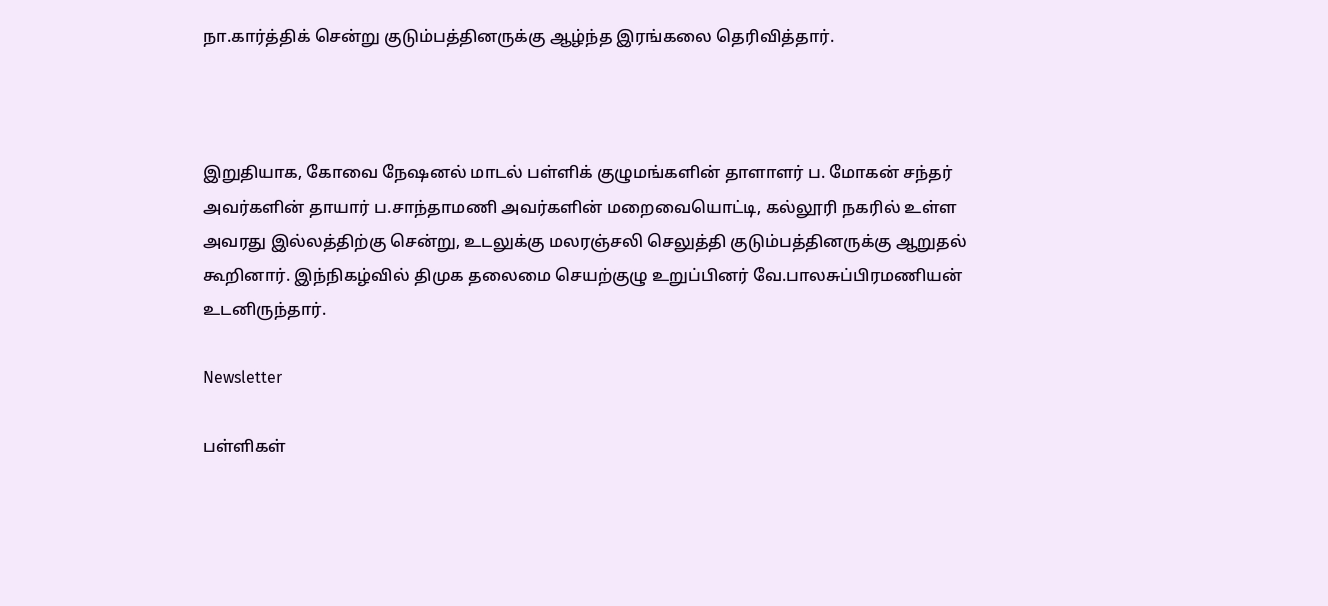நா.கார்த்திக் சென்று குடும்பத்தினருக்கு ஆழ்ந்த இரங்கலை தெரிவித்தார்.



இறுதியாக, கோவை நேஷனல் மாடல் பள்ளிக் குழுமங்களின் தாளாளர் ப. மோகன் சந்தர் அவர்களின் தாயார் ப.சாந்தாமணி அவர்களின் மறைவையொட்டி, கல்லூரி நகரில் உள்ள அவரது இல்லத்திற்கு சென்று, உடலுக்கு மலரஞ்சலி செலுத்தி குடும்பத்தினருக்கு ஆறுதல் கூறினார். இந்நிகழ்வில் திமுக தலைமை செயற்குழு உறுப்பினர் வே.பாலசுப்பிரமணியன் உடனிருந்தார்.

Newsletter

பள்ளிகள்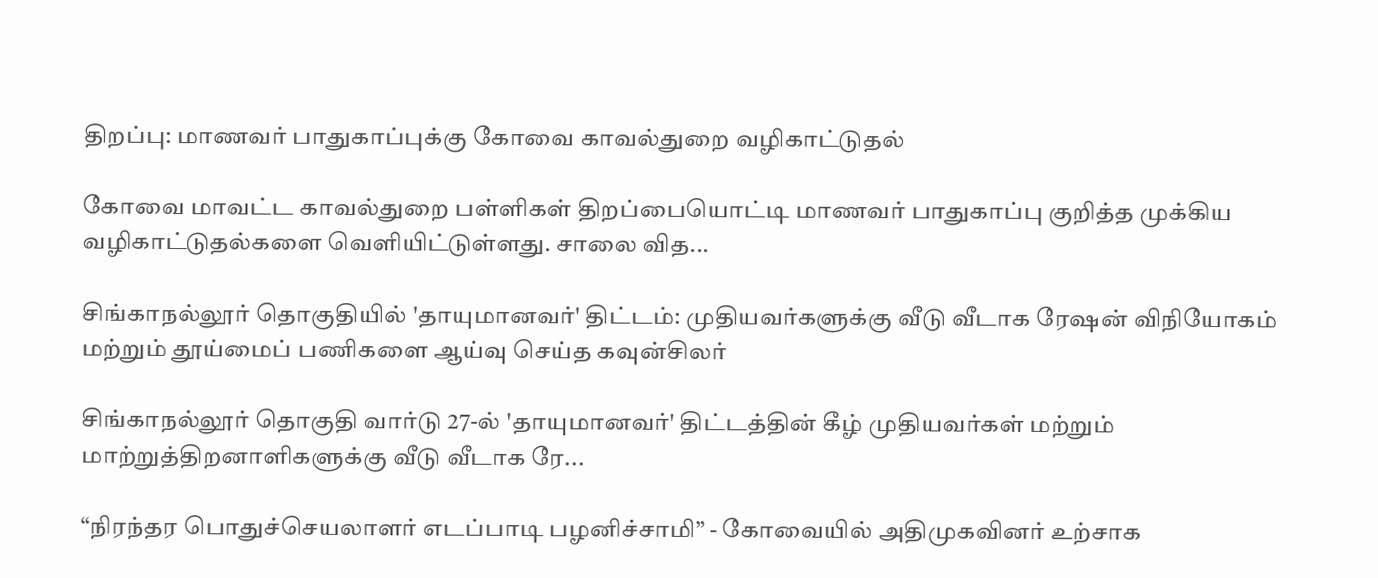திறப்பு: மாணவர் பாதுகாப்புக்கு கோவை காவல்துறை வழிகாட்டுதல்

கோவை மாவட்ட காவல்துறை பள்ளிகள் திறப்பையொட்டி மாணவர் பாதுகாப்பு குறித்த முக்கிய வழிகாட்டுதல்களை வெளியிட்டுள்ளது. சாலை வித...

சிங்காநல்லூர் தொகுதியில் 'தாயுமானவர்' திட்டம்: முதியவர்களுக்கு வீடு வீடாக ரேஷன் விநியோகம் மற்றும் தூய்மைப் பணிகளை ஆய்வு செய்த கவுன்சிலர்

சிங்காநல்லூர் தொகுதி வார்டு 27-ல் 'தாயுமானவர்' திட்டத்தின் கீழ் முதியவர்கள் மற்றும் மாற்றுத்திறனாளிகளுக்கு வீடு வீடாக ரே...

“நிரந்தர பொதுச்செயலாளர் எடப்பாடி பழனிச்சாமி” - கோவையில் அதிமுகவினர் உற்சாக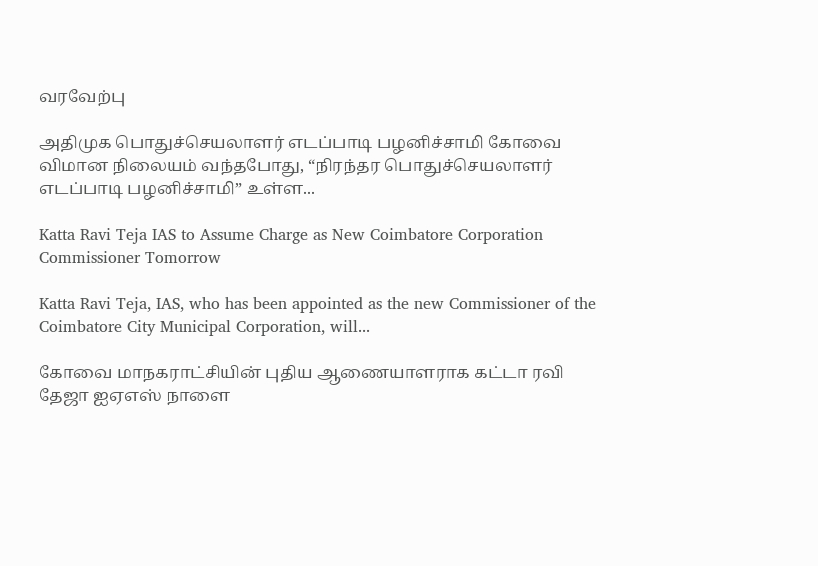வரவேற்பு

அதிமுக பொதுச்செயலாளர் எடப்பாடி பழனிச்சாமி கோவை விமான நிலையம் வந்தபோது, “நிரந்தர பொதுச்செயலாளர் எடப்பாடி பழனிச்சாமி” உள்ள...

Katta Ravi Teja IAS to Assume Charge as New Coimbatore Corporation Commissioner Tomorrow

Katta Ravi Teja, IAS, who has been appointed as the new Commissioner of the Coimbatore City Municipal Corporation, will...

கோவை மாநகராட்சியின் புதிய ஆணையாளராக கட்டா ரவி தேஜா ஐஏஎஸ் நாளை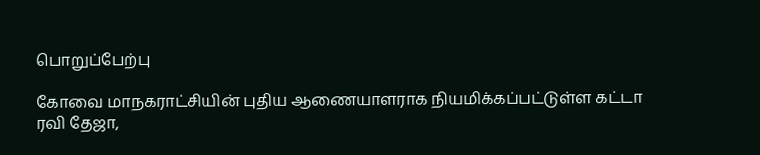பொறுப்பேற்பு

கோவை மாநகராட்சியின் புதிய ஆணையாளராக நியமிக்கப்பட்டுள்ள கட்டா ரவி தேஜா,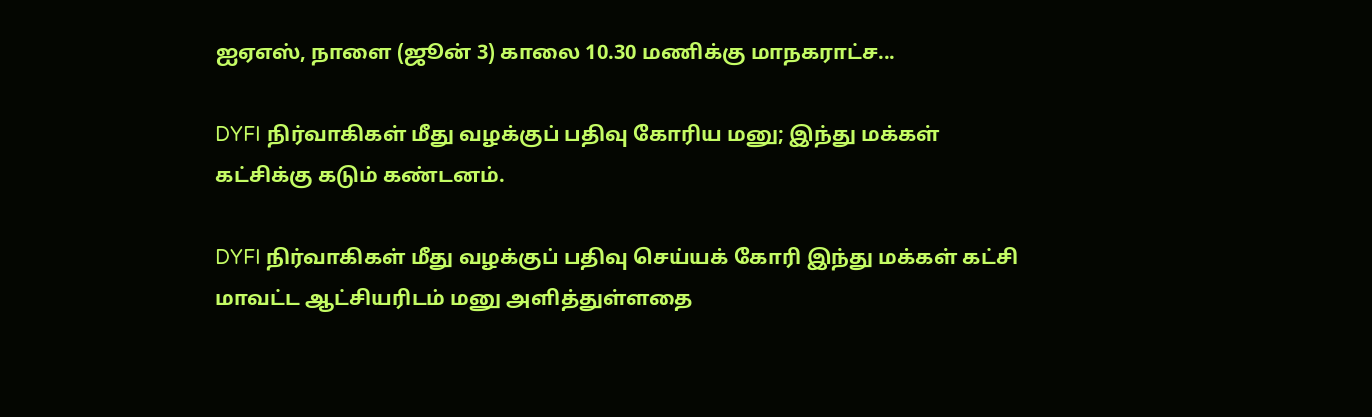ஐஏஎஸ், நாளை (ஜூன் 3) காலை 10.30 மணிக்கு மாநகராட்ச...

DYFI நிர்வாகிகள் மீது வழக்குப் பதிவு கோரிய மனு; இந்து மக்கள் கட்சிக்கு கடும் கண்டனம்.

DYFI நிர்வாகிகள் மீது வழக்குப் பதிவு செய்யக் கோரி இந்து மக்கள் கட்சி மாவட்ட ஆட்சியரிடம் மனு அளித்துள்ளதை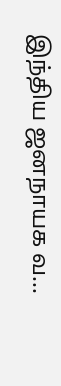இந்திய ஜனநாயக வ...